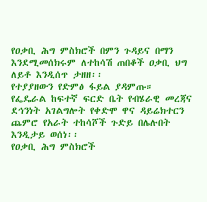የዐቃቢ ሕግ ምስክሮች በምን ጉዳይና በማን እንደሚመሰክሩም ለተከሳሽ ጠበቆች ዐቃቢ ህግ ለይቶ እንዲሰጥ ታዘዘ፡፡
የተያያዘውን የድምፅ ፋይል ያዳምጡ።
የፌዴራል ከፍተኛ ፍርድ ቤት የብሄራዊ መረጃና ደኅንነት አገልግሎት የቀድሞ ዋና ዳይሬክተርን ጨምሮ የአራት ተከሳሾች ጉድይ በሌሉበት እንዲታይ ወሰነ፡፡
የዐቃቢ ሕግ ምስክሮች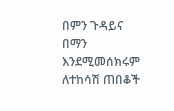በምን ጉዳይና በማን እንደሚመሰክሩም ለተከሳሽ ጠበቆች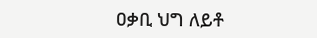ዐቃቢ ህግ ለይቶ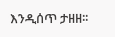እንዲሰጥ ታዘዘ፡፡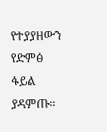የተያያዘውን የድምፅ ፋይል ያዳምጡ።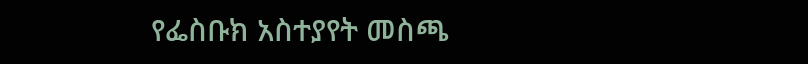የፌስቡክ አስተያየት መስጫ